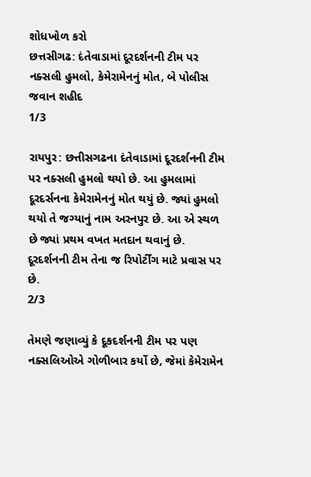શોધખોળ કરો
છત્તસીગઢ: દંતેવાડામાં દૂરદર્શનની ટીમ પર નક્સલી હુમલો, કેમેરામેનનું મોત, બે પોલીસ જવાન શહીદ
1/3

રાયપુર: છત્તીસગઢના દંતેવાડામાં દૂરદર્શનની ટીમ પર નક્સલી હુમલો થયો છે. આ હુમલામાં દૂરદર્સનના કેમેરામેનનું મોત થયું છે. જ્યાં હુમલો થયો તે જગ્યાનું નામ અરનપુર છે. આ એ સ્થળ છે જ્યાં પ્રથમ વખત મતદાન થવાનું છે. દૂરદર્શનની ટીમ તેના જ રિપોર્ટીંગ માટે પ્રવાસ પર છે.
2/3

તેમણે જણાવ્યું કે દૂકદર્શનની ટીમ પર પણ નક્સલિઓએ ગોળીબાર કર્યો છે, જેમાં કેમેરામેન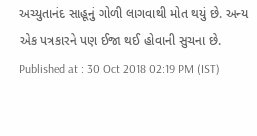અચ્યુતાનંદ સાહૂનું ગોળી લાગવાથી મોત થયું છે. અન્ય એક પત્રકારને પણ ઈજા થઈ હોવાની સુચના છે.
Published at : 30 Oct 2018 02:19 PM (IST)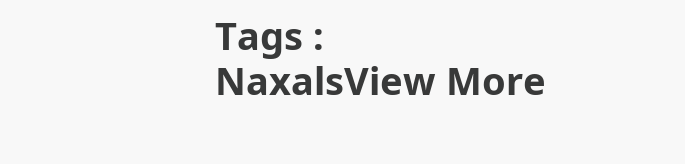Tags :
NaxalsView More